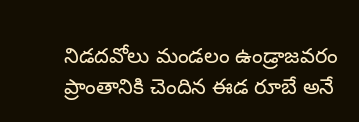నిడదవోలు మండలం ఉండ్రాజవరం ప్రాంతానికి చెందిన ఈడ రూబే అనే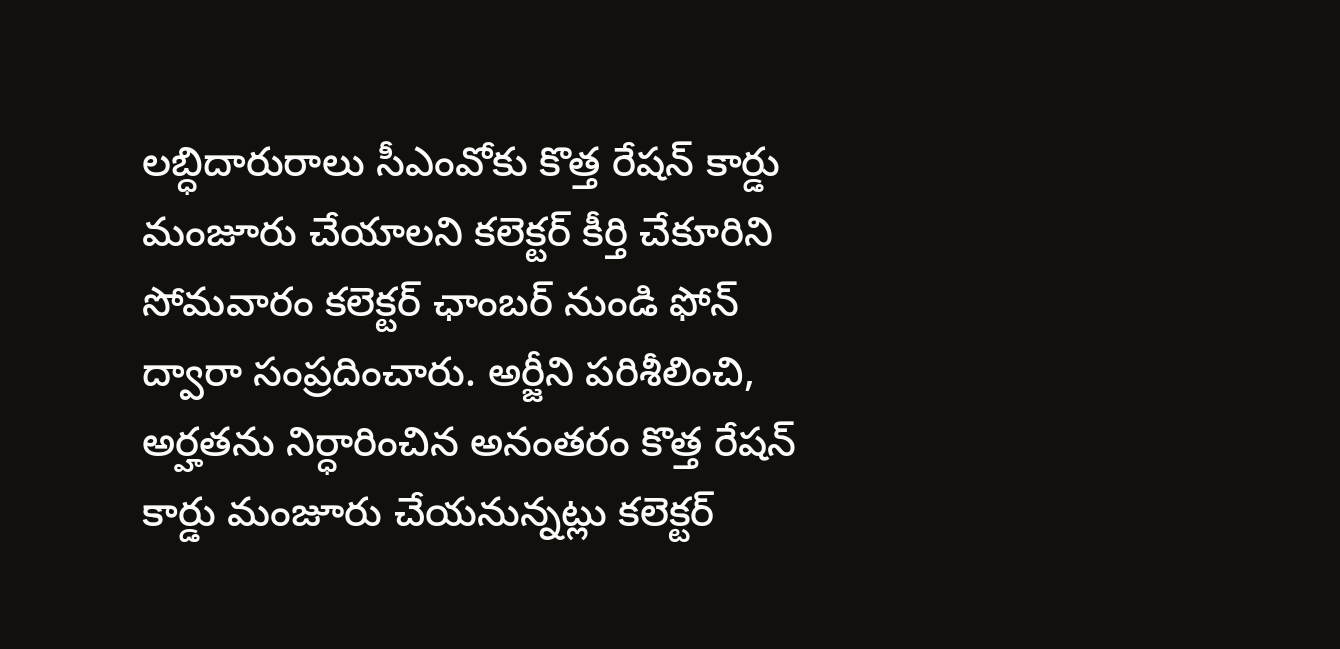లబ్ధిదారురాలు సీఎంవోకు కొత్త రేషన్ కార్డు మంజూరు చేయాలని కలెక్టర్ కీర్తి చేకూరిని సోమవారం కలెక్టర్ ఛాంబర్ నుండి ఫోన్ ద్వారా సంప్రదించారు. అర్జీని పరిశీలించి, అర్హతను నిర్ధారించిన అనంతరం కొత్త రేషన్ కార్డు మంజూరు చేయనున్నట్లు కలెక్టర్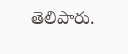తెలిపారు.